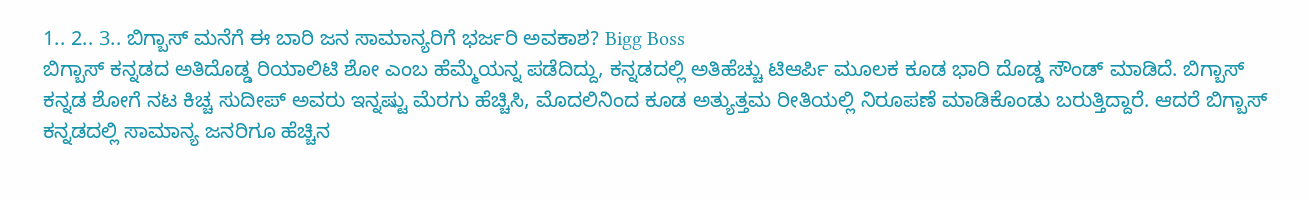1.. 2.. 3.. ಬಿಗ್ಬಾಸ್ ಮನೆಗೆ ಈ ಬಾರಿ ಜನ ಸಾಮಾನ್ಯರಿಗೆ ಭರ್ಜರಿ ಅವಕಾಶ? Bigg Boss
ಬಿಗ್ಬಾಸ್ ಕನ್ನಡದ ಅತಿದೊಡ್ಡ ರಿಯಾಲಿಟಿ ಶೋ ಎಂಬ ಹೆಮ್ಮೆಯನ್ನ ಪಡೆದಿದ್ದು, ಕನ್ನಡದಲ್ಲಿ ಅತಿಹೆಚ್ಚು ಟಿಆರ್ಪಿ ಮೂಲಕ ಕೂಡ ಭಾರಿ ದೊಡ್ಡ ಸೌಂಡ್ ಮಾಡಿದೆ. ಬಿಗ್ಬಾಸ್ ಕನ್ನಡ ಶೋಗೆ ನಟ ಕಿಚ್ಚ ಸುದೀಪ್ ಅವರು ಇನ್ನಷ್ಟು ಮೆರಗು ಹೆಚ್ಚಿಸಿ, ಮೊದಲಿನಿಂದ ಕೂಡ ಅತ್ಯುತ್ತಮ ರೀತಿಯಲ್ಲಿ ನಿರೂಪಣೆ ಮಾಡಿಕೊಂಡು ಬರುತ್ತಿದ್ದಾರೆ. ಆದರೆ ಬಿಗ್ಬಾಸ್ ಕನ್ನಡದಲ್ಲಿ ಸಾಮಾನ್ಯ ಜನರಿಗೂ ಹೆಚ್ಚಿನ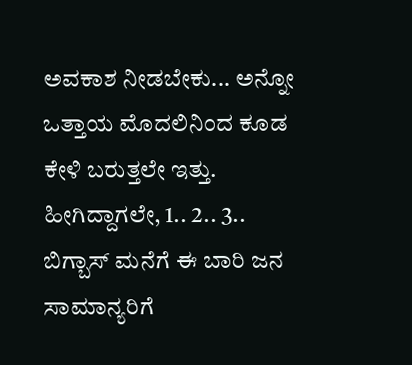ಅವಕಾಶ ನೀಡಬೇಕು... ಅನ್ನೋ ಒತ್ತಾಯ ಮೊದಲಿನಿಂದ ಕೂಡ ಕೇಳಿ ಬರುತ್ತಲೇ ಇತ್ತು. ಹೀಗಿದ್ದಾಗಲೇ, 1.. 2.. 3.. ಬಿಗ್ಬಾಸ್ ಮನೆಗೆ ಈ ಬಾರಿ ಜನ ಸಾಮಾನ್ಯರಿಗೆ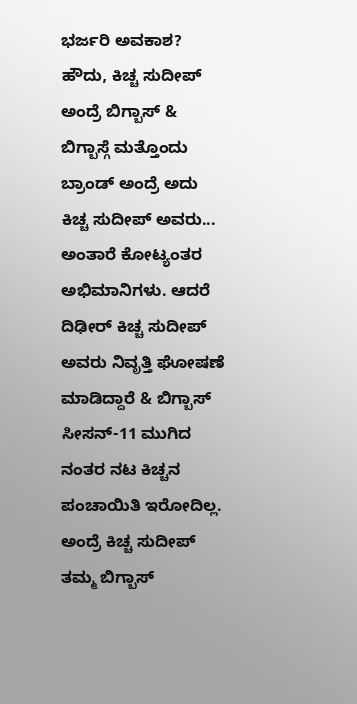ಭರ್ಜರಿ ಅವಕಾಶ?
ಹೌದು, ಕಿಚ್ಚ ಸುದೀಪ್ ಅಂದ್ರೆ ಬಿಗ್ಬಾಸ್ & ಬಿಗ್ಬಾಸ್ಗೆ ಮತ್ತೊಂದು ಬ್ರಾಂಡ್ ಅಂದ್ರೆ ಅದು ಕಿಚ್ಚ ಸುದೀಪ್ ಅವರು... ಅಂತಾರೆ ಕೋಟ್ಯಂತರ ಅಭಿಮಾನಿಗಳು. ಆದರೆ ದಿಢೀರ್ ಕಿಚ್ಚ ಸುದೀಪ್ ಅವರು ನಿವೃತ್ತಿ ಘೋಷಣೆ ಮಾಡಿದ್ದಾರೆ & ಬಿಗ್ಬಾಸ್ ಸೀಸನ್-11 ಮುಗಿದ ನಂತರ ನಟ ಕಿಚ್ಚನ ಪಂಚಾಯಿತಿ ಇರೋದಿಲ್ಲ. ಅಂದ್ರೆ ಕಿಚ್ಚ ಸುದೀಪ್ ತಮ್ಮ ಬಿಗ್ಬಾಸ್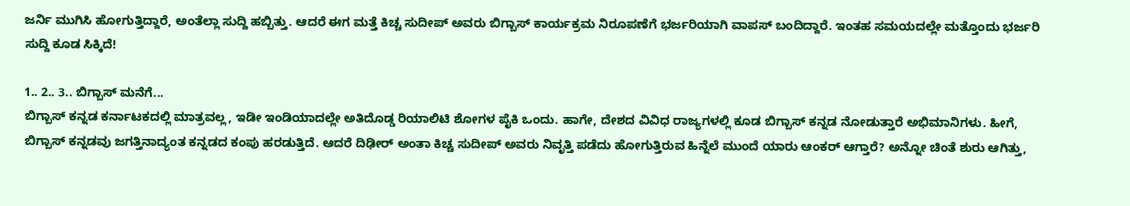ಜರ್ನಿ ಮುಗಿಸಿ ಹೋಗುತ್ತಿದ್ದಾರೆ, ಅಂತೆಲ್ಲಾ ಸುದ್ದಿ ಹಬ್ಬಿತ್ತು. ಆದರೆ ಈಗ ಮತ್ತೆ ಕಿಚ್ಚ ಸುದೀಪ್ ಅವರು ಬಿಗ್ಬಾಸ್ ಕಾರ್ಯಕ್ರಮ ನಿರೂಪಣೆಗೆ ಭರ್ಜರಿಯಾಗಿ ವಾಪಸ್ ಬಂದಿದ್ದಾರೆ. ಇಂತಹ ಸಮಯದಲ್ಲೇ ಮತ್ತೊಂದು ಭರ್ಜರಿ ಸುದ್ದಿ ಕೂಡ ಸಿಕ್ಕಿದೆ!

1.. 2.. 3.. ಬಿಗ್ಬಾಸ್ ಮನೆಗೆ...
ಬಿಗ್ಬಾಸ್ ಕನ್ನಡ ಕರ್ನಾಟಕದಲ್ಲಿ ಮಾತ್ರವಲ್ಲ, ಇಡೀ ಇಂಡಿಯಾದಲ್ಲೇ ಅತಿದೊಡ್ಡ ರಿಯಾಲಿಟಿ ಶೋಗಳ ಪೈಕಿ ಒಂದು. ಹಾಗೇ, ದೇಶದ ವಿವಿಧ ರಾಜ್ಯಗಳಲ್ಲಿ ಕೂಡ ಬಿಗ್ಬಾಸ್ ಕನ್ನಡ ನೋಡುತ್ತಾರೆ ಅಭಿಮಾನಿಗಳು. ಹೀಗೆ, ಬಿಗ್ಬಾಸ್ ಕನ್ನಡವು ಜಗತ್ತಿನಾದ್ಯಂತ ಕನ್ನಡದ ಕಂಪು ಹರಡುತ್ತಿದೆ. ಆದರೆ ದಿಢೀರ್ ಅಂತಾ ಕಿಚ್ಚ ಸುದೀಪ್ ಅವರು ನಿವೃತ್ತಿ ಪಡೆದು ಹೋಗುತ್ತಿರುವ ಹಿನ್ನೆಲೆ ಮುಂದೆ ಯಾರು ಆಂಕರ್ ಆಗ್ತಾರೆ? ಅನ್ನೋ ಚಿಂತೆ ಶುರು ಆಗಿತ್ತು,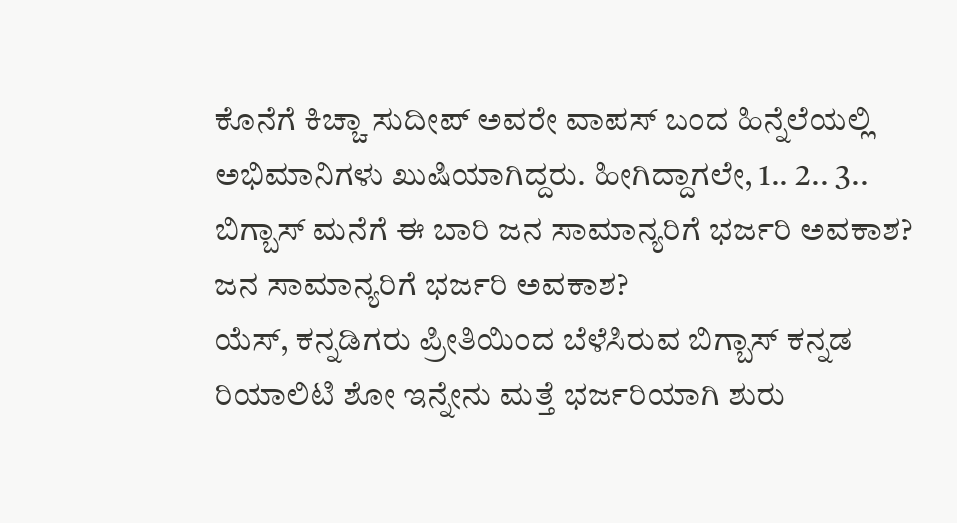ಕೊನೆಗೆ ಕಿಚ್ಚಾ ಸುದೀಪ್ ಅವರೇ ವಾಪಸ್ ಬಂದ ಹಿನ್ನೆಲೆಯಲ್ಲಿ ಅಭಿಮಾನಿಗಳು ಖುಷಿಯಾಗಿದ್ದರು. ಹೀಗಿದ್ದಾಗಲೇ, 1.. 2.. 3.. ಬಿಗ್ಬಾಸ್ ಮನೆಗೆ ಈ ಬಾರಿ ಜನ ಸಾಮಾನ್ಯರಿಗೆ ಭರ್ಜರಿ ಅವಕಾಶ?
ಜನ ಸಾಮಾನ್ಯರಿಗೆ ಭರ್ಜರಿ ಅವಕಾಶ?
ಯೆಸ್, ಕನ್ನಡಿಗರು ಪ್ರೀತಿಯಿಂದ ಬೆಳೆಸಿರುವ ಬಿಗ್ಬಾಸ್ ಕನ್ನಡ ರಿಯಾಲಿಟಿ ಶೋ ಇನ್ನೇನು ಮತ್ತೆ ಭರ್ಜರಿಯಾಗಿ ಶುರು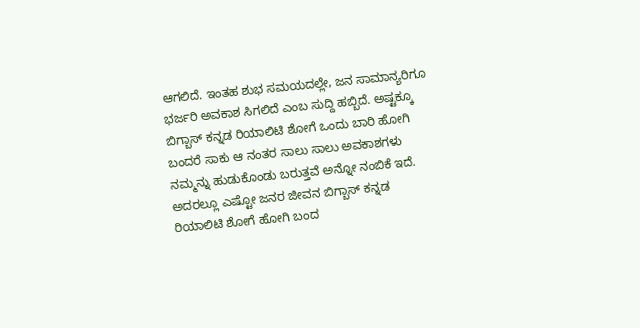ಆಗಲಿದೆ. ಇಂತಹ ಶುಭ ಸಮಯದಲ್ಲೇ, ಜನ ಸಾಮಾನ್ಯರಿಗೂ ಭರ್ಜರಿ ಅವಕಾಶ ಸಿಗಲಿದೆ ಎಂಬ ಸುದ್ದಿ ಹಬ್ಬಿದೆ. ಅಷ್ಟಕ್ಕೂ ಬಿಗ್ಬಾಸ್ ಕನ್ನಡ ರಿಯಾಲಿಟಿ ಶೋಗೆ ಒಂದು ಬಾರಿ ಹೋಗಿ ಬಂದರೆ ಸಾಕು ಆ ನಂತರ ಸಾಲು ಸಾಲು ಅವಕಾಶಗಳು ನಮ್ಮನ್ನು ಹುಡುಕೊಂಡು ಬರುತ್ತವೆ ಅನ್ನೋ ನಂಬಿಕೆ ಇದೆ. ಅದರಲ್ಲೂ ಎಷ್ಟೋ ಜನರ ಜೀವನ ಬಿಗ್ಬಾಸ್ ಕನ್ನಡ ರಿಯಾಲಿಟಿ ಶೋಗೆ ಹೋಗಿ ಬಂದ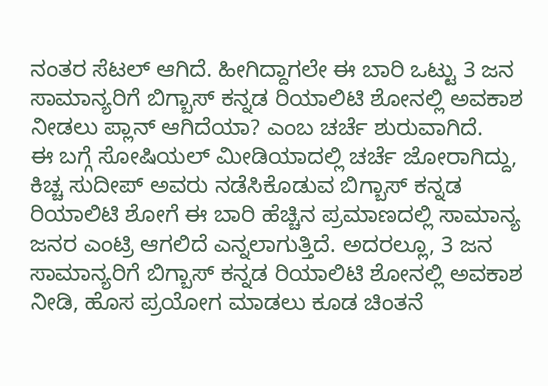ನಂತರ ಸೆಟಲ್ ಆಗಿದೆ. ಹೀಗಿದ್ದಾಗಲೇ ಈ ಬಾರಿ ಒಟ್ಟು 3 ಜನ ಸಾಮಾನ್ಯರಿಗೆ ಬಿಗ್ಬಾಸ್ ಕನ್ನಡ ರಿಯಾಲಿಟಿ ಶೋನಲ್ಲಿ ಅವಕಾಶ ನೀಡಲು ಪ್ಲಾನ್ ಆಗಿದೆಯಾ? ಎಂಬ ಚರ್ಚೆ ಶುರುವಾಗಿದೆ.
ಈ ಬಗ್ಗೆ ಸೋಷಿಯಲ್ ಮೀಡಿಯಾದಲ್ಲಿ ಚರ್ಚೆ ಜೋರಾಗಿದ್ದು, ಕಿಚ್ಚ ಸುದೀಪ್ ಅವರು ನಡೆಸಿಕೊಡುವ ಬಿಗ್ಬಾಸ್ ಕನ್ನಡ ರಿಯಾಲಿಟಿ ಶೋಗೆ ಈ ಬಾರಿ ಹೆಚ್ಚಿನ ಪ್ರಮಾಣದಲ್ಲಿ ಸಾಮಾನ್ಯ ಜನರ ಎಂಟ್ರಿ ಆಗಲಿದೆ ಎನ್ನಲಾಗುತ್ತಿದೆ. ಅದರಲ್ಲೂ, 3 ಜನ ಸಾಮಾನ್ಯರಿಗೆ ಬಿಗ್ಬಾಸ್ ಕನ್ನಡ ರಿಯಾಲಿಟಿ ಶೋನಲ್ಲಿ ಅವಕಾಶ ನೀಡಿ, ಹೊಸ ಪ್ರಯೋಗ ಮಾಡಲು ಕೂಡ ಚಿಂತನೆ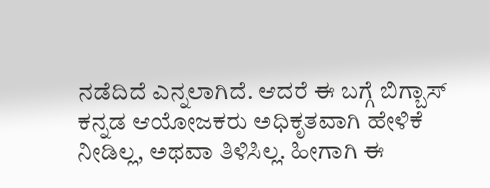ನಡೆದಿದೆ ಎನ್ನಲಾಗಿದೆ. ಆದರೆ ಈ ಬಗ್ಗೆ ಬಿಗ್ಬಾಸ್ ಕನ್ನಡ ಆಯೋಜಕರು ಅಧಿಕೃತವಾಗಿ ಹೇಳಿಕೆ ನೀಡಿಲ್ಲ, ಅಥವಾ ತಿಳಿಸಿಲ್ಲ. ಹೀಗಾಗಿ ಈ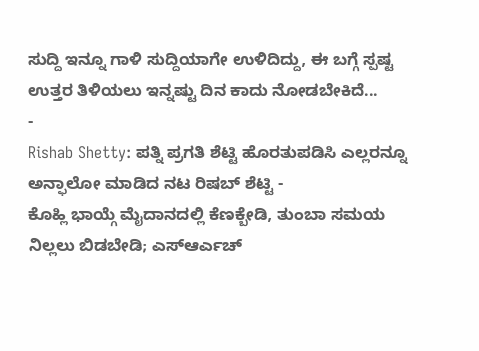ಸುದ್ದಿ ಇನ್ನೂ ಗಾಳಿ ಸುದ್ದಿಯಾಗೇ ಉಳಿದಿದ್ದು, ಈ ಬಗ್ಗೆ ಸ್ಪಷ್ಟ ಉತ್ತರ ತಿಳಿಯಲು ಇನ್ನಷ್ಟು ದಿನ ಕಾದು ನೋಡಬೇಕಿದೆ...
-
Rishab Shetty: ಪತ್ನಿ ಪ್ರಗತಿ ಶೆಟ್ಟಿ ಹೊರತುಪಡಿಸಿ ಎಲ್ಲರನ್ನೂ ಅನ್ಫಾಲೋ ಮಾಡಿದ ನಟ ರಿಷಬ್ ಶೆಟ್ಟಿ -
ಕೊಹ್ಲಿ ಭಾಯ್ಗೆ ಮೈದಾನದಲ್ಲಿ ಕೆಣಕ್ಬೇಡಿ, ತುಂಬಾ ಸಮಯ ನಿಲ್ಲಲು ಬಿಡಬೇಡಿ; ಎಸ್ಆರ್ಎಚ್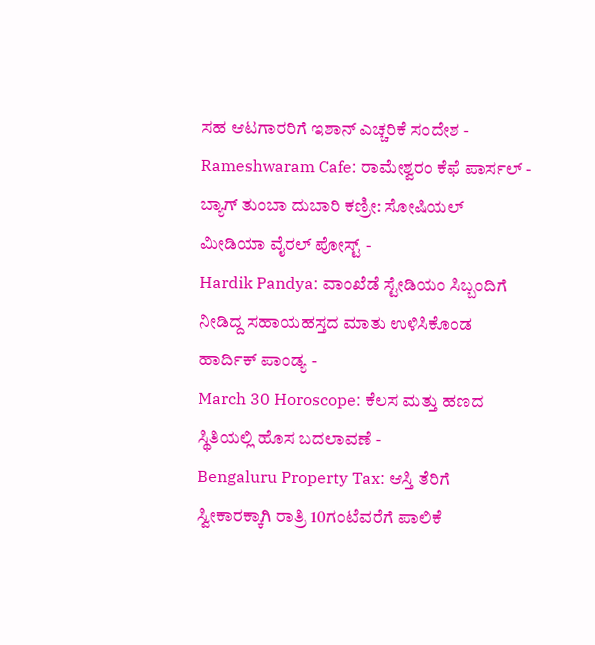ಸಹ ಆಟಗಾರರಿಗೆ ಇಶಾನ್ ಎಚ್ಚರಿಕೆ ಸಂದೇಶ -
Rameshwaram Cafe: ರಾಮೇಶ್ವರಂ ಕೆಫೆ ಪಾರ್ಸಲ್ - ಬ್ಯಾಗ್ ತುಂಬಾ ದುಬಾರಿ ಕಣ್ರೀ: ಸೋಷಿಯಲ್ ಮೀಡಿಯಾ ವೈರಲ್ ಪೋಸ್ಟ್ -
Hardik Pandya: ವಾಂಖೆಡೆ ಸ್ಟೇಡಿಯಂ ಸಿಬ್ಬಂದಿಗೆ ನೀಡಿದ್ದ ಸಹಾಯಹಸ್ತದ ಮಾತು ಉಳಿಸಿಕೊಂಡ ಹಾರ್ದಿಕ್ ಪಾಂಡ್ಯ -
March 30 Horoscope: ಕೆಲಸ ಮತ್ತು ಹಣದ ಸ್ಥಿತಿಯಲ್ಲಿ ಹೊಸ ಬದಲಾವಣೆ -
Bengaluru Property Tax: ಆಸ್ತಿ ತೆರಿಗೆ ಸ್ವೀಕಾರಕ್ಕಾಗಿ ರಾತ್ರಿ 10ಗಂಟೆವರೆಗೆ ಪಾಲಿಕೆ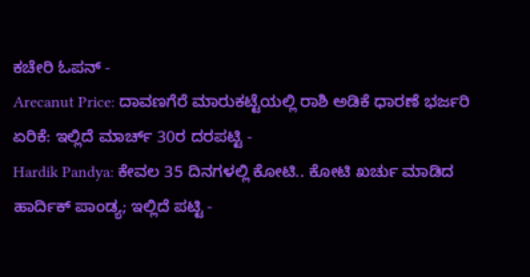ಕಚೇರಿ ಓಪನ್ -
Arecanut Price: ದಾವಣಗೆರೆ ಮಾರುಕಟ್ಟೆಯಲ್ಲಿ ರಾಶಿ ಅಡಿಕೆ ಧಾರಣೆ ಭರ್ಜರಿ ಏರಿಕೆ: ಇಲ್ಲಿದೆ ಮಾರ್ಚ್ 30ರ ದರಪಟ್ಟಿ -
Hardik Pandya: ಕೇವಲ 35 ದಿನಗಳಲ್ಲಿ ಕೋಟಿ.. ಕೋಟಿ ಖರ್ಚು ಮಾಡಿದ ಹಾರ್ದಿಕ್ ಪಾಂಡ್ಯ; ಇಲ್ಲಿದೆ ಪಟ್ಟಿ -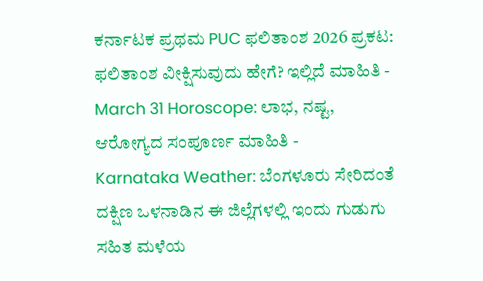ಕರ್ನಾಟಕ ಪ್ರಥಮ PUC ಫಲಿತಾಂಶ 2026 ಪ್ರಕಟ: ಫಲಿತಾಂಶ ವೀಕ್ಷಿಸುವುದು ಹೇಗೆ? ಇಲ್ಲಿದೆ ಮಾಹಿತಿ -
March 31 Horoscope: ಲಾಭ, ನಷ್ಟ, ಆರೋಗ್ಯದ ಸಂಪೂರ್ಣ ಮಾಹಿತಿ -
Karnataka Weather: ಬೆಂಗಳೂರು ಸೇರಿದಂತೆ ದಕ್ಷಿಣ ಒಳನಾಡಿನ ಈ ಜಿಲ್ಲೆಗಳಲ್ಲಿ ಇಂದು ಗುಡುಗು ಸಹಿತ ಮಳೆಯ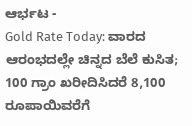ಆರ್ಭಟ -
Gold Rate Today: ವಾರದ ಆರಂಭದಲ್ಲೇ ಚಿನ್ನದ ಬೆಲೆ ಕುಸಿತ; 100 ಗ್ರಾಂ ಖರೀದಿಸಿದರೆ 8,100 ರೂಪಾಯಿವರೆಗೆ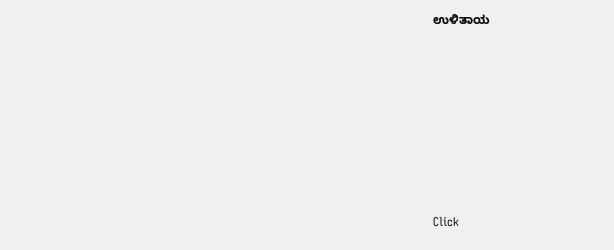ಉಳಿತಾಯ












Click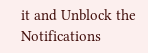it and Unblock the Notifications